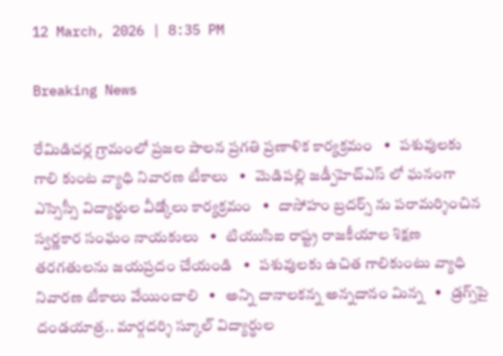12 March, 2026 | 8:35 PM

Breaking News

రేమిడిచర్ల గ్రామంలో ప్రజల పాలన ప్రగతి ప్రణాళిక కార్యక్రమం   •   పశువులకు గాలి కుంట వ్యాధి నివారణ టీకాలు   •   మెడిపల్లి జడ్పీహెచ్ఎస్ లో ఘనంగా ఎస్సెస్సీ విద్యార్థుల వీడ్కోలు కార్యక్రమం   •   దాసోహం బ్రదర్స్ ను పరామర్శించిన స్వర్ణకార సంఘం నాయకులు   •   టియుసిఐ రాష్ట్ర రాజకీయాల శిక్షణ తరగతులను జయప్రదం చేయండి   •   పశువులకు ఉచిత గాలికుంటు వ్యాధి నివారణ టీకాలు వేయించాలి   •   అన్ని దానాలకన్న అన్నదానం మిన్న   •   డ్రగ్స్‌పై దండయాత్ర.. మార్గదర్శి స్కూల్ విద్యార్థుల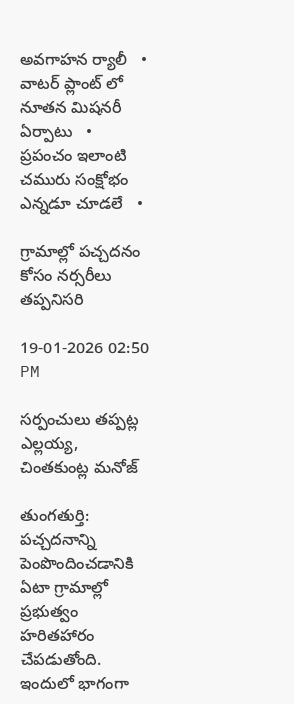అవగాహన ర్యాలీ   •   వాటర్ ప్లాంట్ లో నూతన మిషనరీ ఏర్పాటు   •   ప్రపంచం ఇలాంటి చమురు సంక్షోభం ఎన్నడూ చూడలే   •

గ్రామాల్లో పచ్చదనం కోసం నర్సరీలు తప్పనిసరి

19-01-2026 02:50 PM

సర్పంచులు తప్పట్ల ఎల్లయ్య, చింతకుంట్ల మనోజ్

తుంగతుర్తి:  పచ్చదనాన్ని పెంపొందించడానికి ఏటా గ్రామాల్లో ప్రభుత్వం హరితహారం చేపడుతోంది. ఇందులో భాగంగా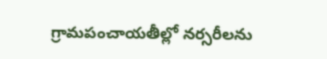గ్రామపంచాయతీల్లో నర్సరీలను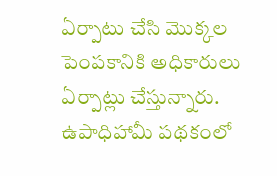ఏర్పాటు చేసి మొక్కల పెంపకానికి అధికారులు ఏర్పాట్లు చేస్తున్నారు. ఉపాధిహామీ పథకంలో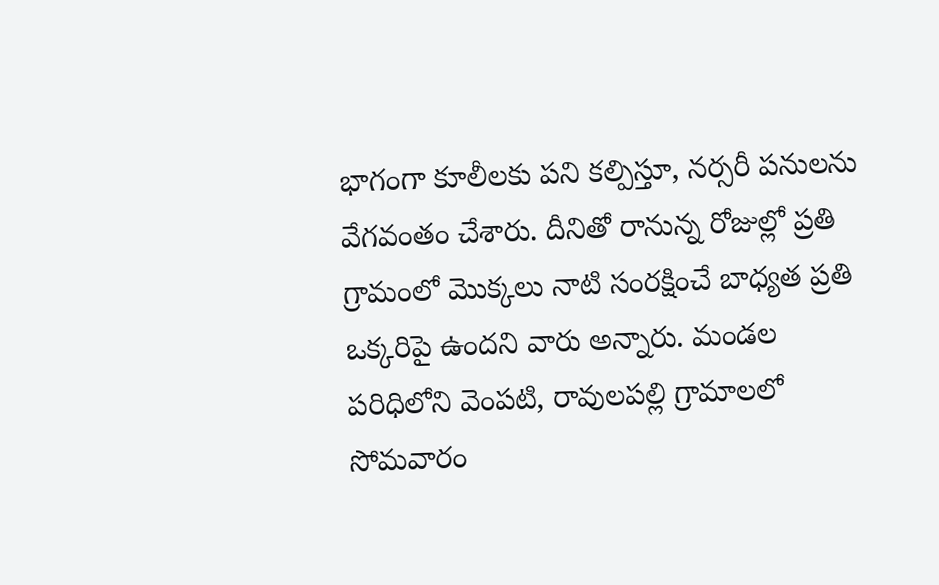భాగంగా కూలీలకు పని కల్పిస్తూ, నర్సరీ పనులను వేగవంతం చేశారు. దీనితో రానున్న రోజుల్లో ప్రతి గ్రామంలో మొక్కలు నాటి సంరక్షించే బాధ్యత ప్రతి ఒక్కరిపై ఉందని వారు అన్నారు. మండల పరిధిలోని వెంపటి, రావులపల్లి గ్రామాలలో సోమవారం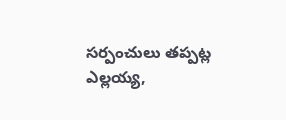సర్పంచులు తప్పట్ల ఎల్లయ్య,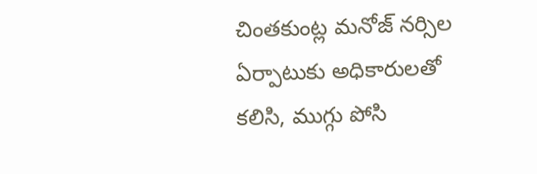చింతకుంట్ల మనోజ్ నర్సిల ఏర్పాటుకు అధికారులతో కలిసి, ముగ్గు పోసి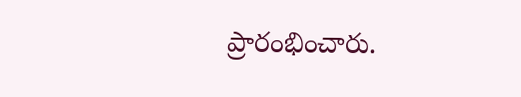ప్రారంభించారు.